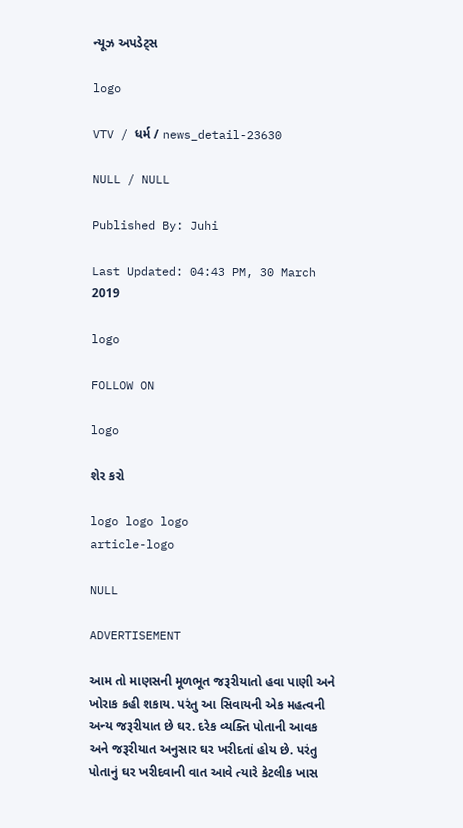ન્યૂઝ અપડેટ્સ

logo

VTV / ધર્મ / news_detail-23630

NULL / NULL

Published By: Juhi

Last Updated: 04:43 PM, 30 March 2019

logo

FOLLOW ON

logo

શેર કરો

logo logo logo
article-logo

NULL

ADVERTISEMENT

આમ તો માણસની મૂળભૂત જરૂરીયાતો હવા પાણી અને ખોરાક કહી શકાય. પરંતુ આ સિવાયની એક મહત્વની અન્ય જરૂરીયાત છે ઘર. દરેક વ્યક્તિ પોતાની આવક અને જરૂરીયાત અનુસાર ઘર ખરીદતાં હોય છે. પરંતુ પોતાનું ઘર ખરીદવાની વાત આવે ત્યારે કેટલીક ખાસ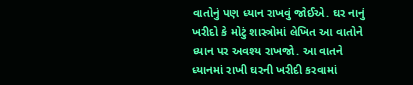વાતોનું પણ ધ્યાન રાખવું જોઈએ. ઘર નાનું ખરીદો કે મોટું શાસ્ત્રોમાં લેખિત આ વાતોને ધ્યાન પર અવશ્ય રાખજો. આ વાતને ધ્યાનમાં રાખી ઘરની ખરીદી કરવામાં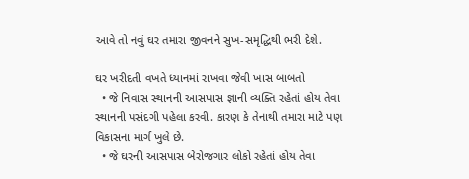આવે તો નવું ઘર તમારા જીવનને સુખ-સમૃદ્ધિથી ભરી દેશે.

ઘર ખરીદતી વખતે ધ્યાનમાં રાખવા જેવી ખાસ બાબતો
  • જે નિવાસ સ્થાનની આસપાસ જ્ઞાની વ્યક્તિ રહેતાં હોય તેવા સ્થાનની પસંદગી પહેલા કરવી. કારણ કે તેનાથી તમારા માટે પણ વિકાસના માર્ગ ખુલે છે.
  • જે ઘરની આસપાસ બેરોજગાર લોકો રહેતાં હોય તેવા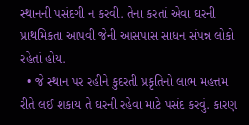સ્થાનની પસંદગી ન કરવી. તેના કરતાં એવા ઘરની પ્રાથમિકતા આપવી જેની આસપાસ સાધન સંપન્ન લોકો રહેતાં હોય.
  • જે સ્થાન પર રહીને કુદરતી પ્રકૃતિનો લાભ મહત્તમ રીતે લઈ શકાય તે ઘરની રહેવા માટે પસંદ કરવું. કારણ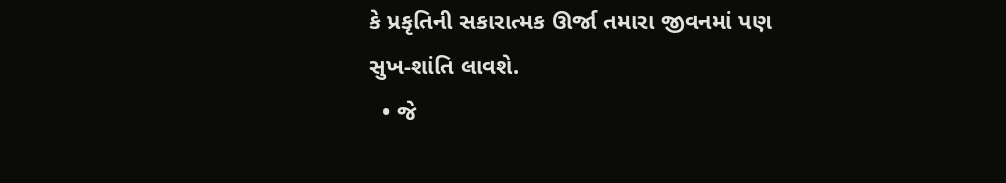કે પ્રકૃતિની સકારાત્મક ઊર્જા તમારા જીવનમાં પણ સુખ-શાંતિ લાવશે.
  • જે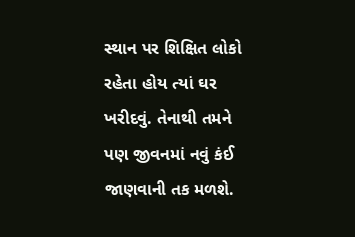સ્થાન પર શિક્ષિત લોકો રહેતા હોય ત્યાં ઘર ખરીદવું. તેનાથી તમને પણ જીવનમાં નવું કંઈ જાણવાની તક મળશે.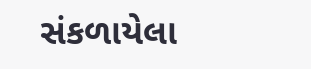સંકળાયેલા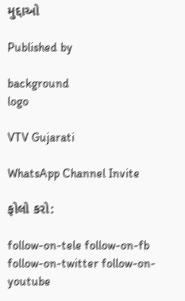મુદ્દાઓ

Published by

background
logo

VTV Gujarati

WhatsApp Channel Invite

ફોલો કરો:

follow-on-tele follow-on-fb follow-on-twitter follow-on-youtube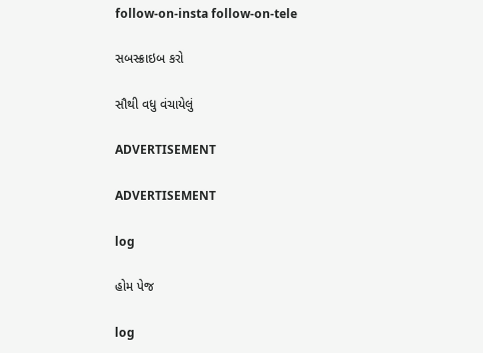follow-on-insta follow-on-tele

સબસ્ક્રાઇબ કરો

સૌથી વધુ વંચાયેલું

ADVERTISEMENT

ADVERTISEMENT

log

હોમ પેજ

log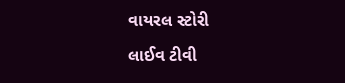વાયરલ સ્ટોરી

લાઈવ ટીવી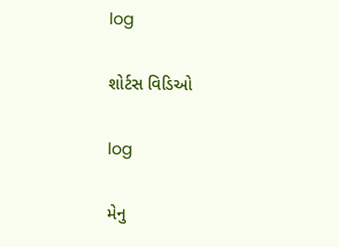log

શોર્ટસ વિડિઓ

log

મેનુ